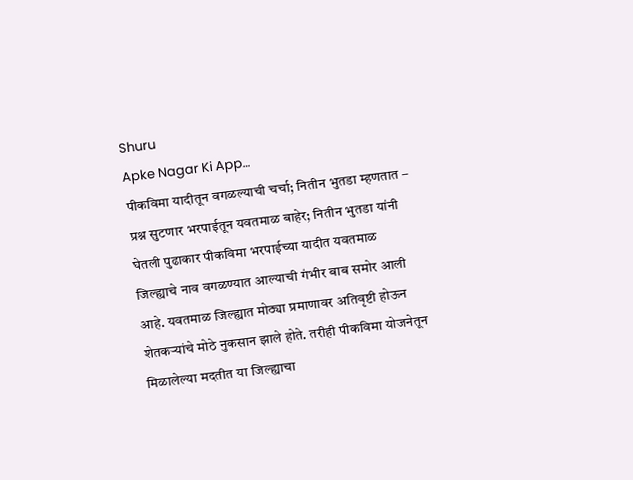Shuru
Apke Nagar Ki App…
पीकविमा यादीतून वगळल्याची चर्चा; नितीन भुतडा म्हणतात – प्रश्न सुटणार भरपाईतून यवतमाळ बाहेर; नितीन भुतडा यांनी घेतली पुढाकार पीकविमा भरपाईच्या यादीत यवतमाळ जिल्ह्याचे नाव वगळण्यात आल्याची गंभीर बाब समोर आली आहे. यवतमाळ जिल्ह्यात मोठ्या प्रमाणावर अतिवृष्टी होऊन शेतकऱ्यांचे मोठे नुकसान झाले होते. तरीही पीकविमा योजनेतून मिळालेल्या मदतीत या जिल्ह्याचा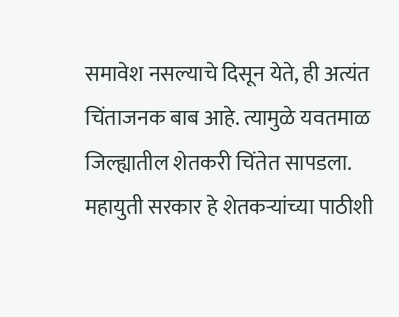समावेश नसल्याचे दिसून येते, ही अत्यंत चिंताजनक बाब आहे. त्यामुळे यवतमाळ जिल्ह्यातील शेतकरी चिंतेत सापडला. महायुती सरकार हे शेतकऱ्यांच्या पाठीशी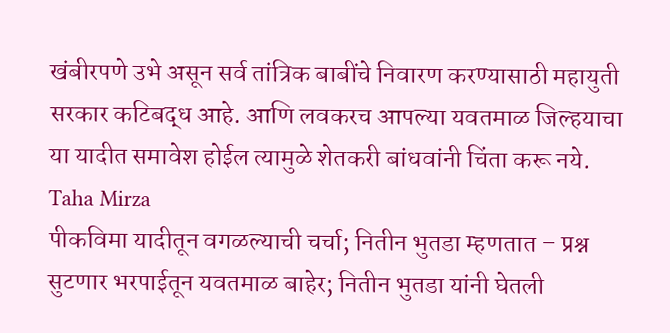खंबीरपणे उभे असून सर्व तांत्रिक बाबींचे निवारण करण्यासाठी महायुती सरकार कटिबद्ध आहे. आणि लवकरच आपल्या यवतमाळ जिल्हयाचा या यादीत समावेश होईल त्यामुळे शेतकरी बांधवांनी चिंता करू नये.
Taha Mirza
पीकविमा यादीतून वगळल्याची चर्चा; नितीन भुतडा म्हणतात – प्रश्न सुटणार भरपाईतून यवतमाळ बाहेर; नितीन भुतडा यांनी घेतली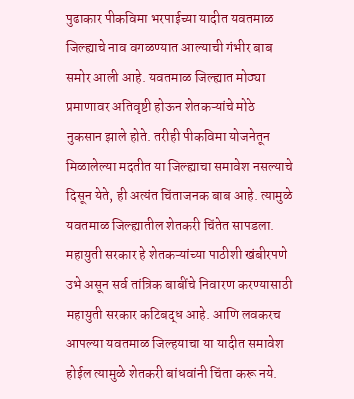पुढाकार पीकविमा भरपाईच्या यादीत यवतमाळ जिल्ह्याचे नाव वगळण्यात आल्याची गंभीर बाब समोर आली आहे. यवतमाळ जिल्ह्यात मोठ्या प्रमाणावर अतिवृष्टी होऊन शेतकऱ्यांचे मोठे नुकसान झाले होते. तरीही पीकविमा योजनेतून मिळालेल्या मदतीत या जिल्ह्याचा समावेश नसल्याचे दिसून येते, ही अत्यंत चिंताजनक बाब आहे. त्यामुळे यवतमाळ जिल्ह्यातील शेतकरी चिंतेत सापडला. महायुती सरकार हे शेतकऱ्यांच्या पाठीशी खंबीरपणे उभे असून सर्व तांत्रिक बाबींचे निवारण करण्यासाठी महायुती सरकार कटिबद्ध आहे. आणि लवकरच आपल्या यवतमाळ जिल्हयाचा या यादीत समावेश होईल त्यामुळे शेतकरी बांधवांनी चिंता करू नये.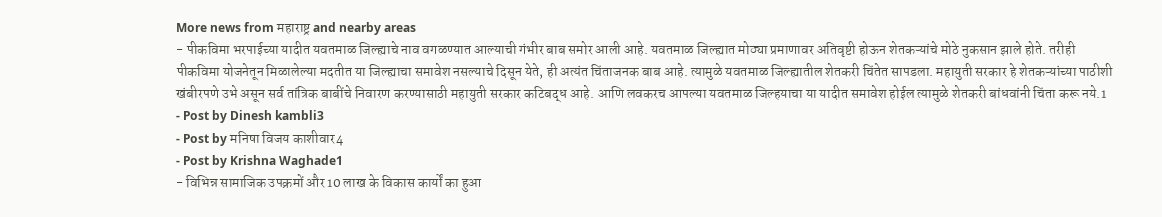More news from महाराष्ट्र and nearby areas
- पीकविमा भरपाईच्या यादीत यवतमाळ जिल्ह्याचे नाव वगळण्यात आल्याची गंभीर बाब समोर आली आहे. यवतमाळ जिल्ह्यात मोठ्या प्रमाणावर अतिवृष्टी होऊन शेतकऱ्यांचे मोठे नुकसान झाले होते. तरीही पीकविमा योजनेतून मिळालेल्या मदतीत या जिल्ह्याचा समावेश नसल्याचे दिसून येते, ही अत्यंत चिंताजनक बाब आहे. त्यामुळे यवतमाळ जिल्ह्यातील शेतकरी चिंतेत सापडला. महायुती सरकार हे शेतकऱ्यांच्या पाठीशी खंबीरपणे उभे असून सर्व तांत्रिक बाबींचे निवारण करण्यासाठी महायुती सरकार कटिबद्ध आहे. आणि लवकरच आपल्या यवतमाळ जिल्हयाचा या यादीत समावेश होईल त्यामुळे शेतकरी बांधवांनी चिंता करू नये.1
- Post by Dinesh kambli3
- Post by मनिषा विजय काशीवार4
- Post by Krishna Waghade1
- विभिन्न सामाजिक उपक्रमों और 10 लाख के विकास कार्यों का हुआ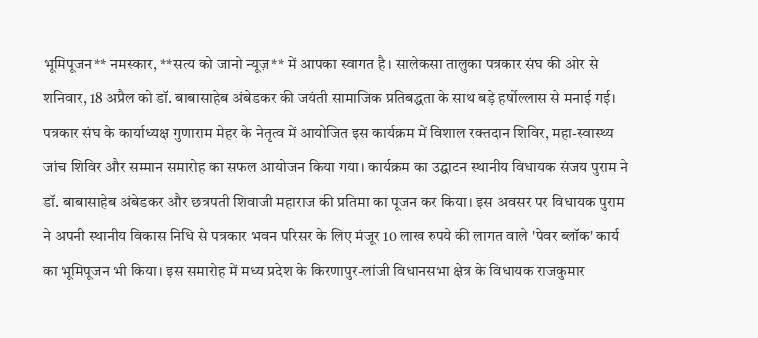भूमिपूजन** नमस्कार, **सत्य को जानो न्यूज़** में आपका स्वागत है। सालेकसा तालुका पत्रकार संघ की ओर से शनिवार, 18 अप्रैल को डॉ. बाबासाहेब अंबेडकर की जयंती सामाजिक प्रतिबद्धता के साथ बड़े हर्षोल्लास से मनाई गई। पत्रकार संघ के कार्याध्यक्ष गुणाराम मेहर के नेतृत्व में आयोजित इस कार्यक्रम में विशाल रक्तदान शिविर, महा-स्वास्थ्य जांच शिविर और सम्मान समारोह का सफल आयोजन किया गया। कार्यक्रम का उद्घाटन स्थानीय विधायक संजय पुराम ने डॉ. बाबासाहेब अंबेडकर और छत्रपती शिवाजी महाराज की प्रतिमा का पूजन कर किया। इस अवसर पर विधायक पुराम ने अपनी स्थानीय विकास निधि से पत्रकार भवन परिसर के लिए मंजूर 10 लाख रुपये की लागत वाले 'पेवर ब्लॉक' कार्य का भूमिपूजन भी किया। इस समारोह में मध्य प्रदेश के किरणापुर-लांजी विधानसभा क्षेत्र के विधायक राजकुमार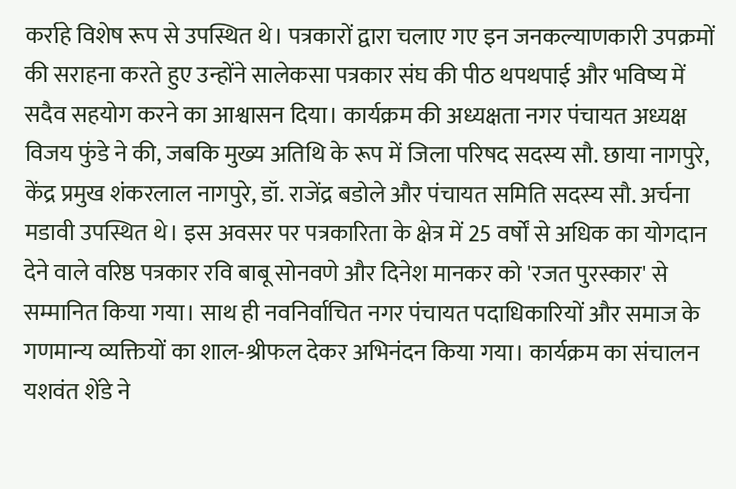कर्राहे विशेष रूप से उपस्थित थे। पत्रकारों द्वारा चलाए गए इन जनकल्याणकारी उपक्रमों की सराहना करते हुए उन्होंने सालेकसा पत्रकार संघ की पीठ थपथपाई और भविष्य में सदैव सहयोग करने का आश्वासन दिया। कार्यक्रम की अध्यक्षता नगर पंचायत अध्यक्ष विजय फुंडे ने की, जबकि मुख्य अतिथि के रूप में जिला परिषद सदस्य सौ. छाया नागपुरे, केंद्र प्रमुख शंकरलाल नागपुरे, डॉ. राजेंद्र बडोले और पंचायत समिति सदस्य सौ. अर्चना मडावी उपस्थित थे। इस अवसर पर पत्रकारिता के क्षेत्र में 25 वर्षों से अधिक का योगदान देने वाले वरिष्ठ पत्रकार रवि बाबू सोनवणे और दिनेश मानकर को 'रजत पुरस्कार' से सम्मानित किया गया। साथ ही नवनिर्वाचित नगर पंचायत पदाधिकारियों और समाज के गणमान्य व्यक्तियों का शाल-श्रीफल देकर अभिनंदन किया गया। कार्यक्रम का संचालन यशवंत शेंडे ने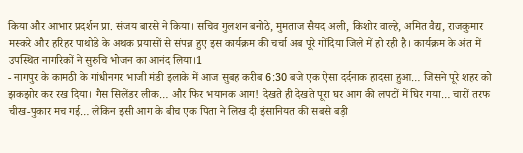किया और आभार प्रदर्शन प्रा. संजय बारसे ने किया। सचिव गुलशन बनोठे, मुमताज सैयद अली, किशोर वाल्हे, अमित वैद्य, राजकुमार मस्करे और हरिहर पाथोडे के अथक प्रयासों से संपन्न हुए इस कार्यक्रम की चर्चा अब पूरे गोंदिया जिले में हो रही है। कार्यक्रम के अंत में उपस्थित नागरिकों ने सुरुचि भोजन का आनंद लिया।1
- नागपुर के कामठी के गांधीनगर भाजी मंडी इलाके में आज सुबह करीब 6:30 बजे एक ऐसा दर्दनाक हादसा हुआ… जिसने पूरे शहर को झकझोर कर रख दिया। गैस सिलेंडर लीक… और फिर भयानक आग! देखते ही देखते पूरा घर आग की लपटों में घिर गया… चारों तरफ चीख-पुकार मच गई… लेकिन इसी आग के बीच एक पिता ने लिख दी इंसानियत की सबसे बड़ी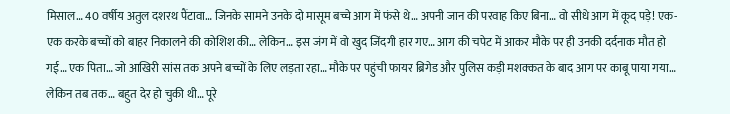मिसाल… 40 वर्षीय अतुल दशरथ पैंटावा… जिनके सामने उनके दो मासूम बच्चे आग में फंसे थे… अपनी जान की परवाह किए बिना… वो सीधे आग में कूद पड़े! एक-एक करके बच्चों को बाहर निकालने की कोशिश की… लेकिन… इस जंग में वो खुद जिंदगी हार गए… आग की चपेट में आकर मौके पर ही उनकी दर्दनाक मौत हो गई… एक पिता… जो आखिरी सांस तक अपने बच्चों के लिए लड़ता रहा… मौके पर पहुंची फायर ब्रिगेड और पुलिस कड़ी मशक्कत के बाद आग पर काबू पाया गया… लेकिन तब तक… बहुत देर हो चुकी थी… पूरे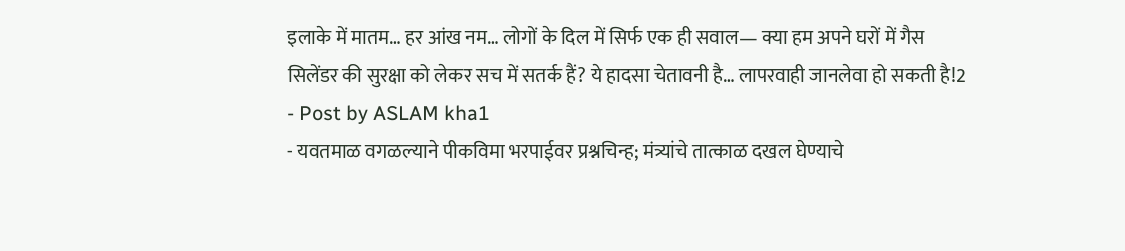इलाके में मातम… हर आंख नम… लोगों के दिल में सिर्फ एक ही सवाल— क्या हम अपने घरों में गैस सिलेंडर की सुरक्षा को लेकर सच में सतर्क हैं? ये हादसा चेतावनी है… लापरवाही जानलेवा हो सकती है!2
- Post by ASLAM kha1
- यवतमाळ वगळल्याने पीकविमा भरपाईवर प्रश्नचिन्ह; मंत्र्यांचे तात्काळ दखल घेण्याचे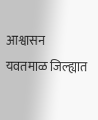आश्वासन यवतमाळ जिल्ह्यात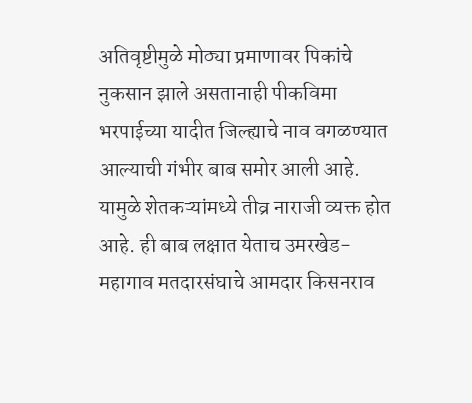अतिवृष्टीमुळे मोठ्या प्रमाणावर पिकांचे नुकसान झाले असतानाही पीकविमा भरपाईच्या यादीत जिल्ह्याचे नाव वगळण्यात आल्याची गंभीर बाब समोर आली आहे. यामुळे शेतकऱ्यांमध्ये तीव्र नाराजी व्यक्त होत आहे. ही बाब लक्षात येताच उमरखेड-महागाव मतदारसंघाचे आमदार किसनराव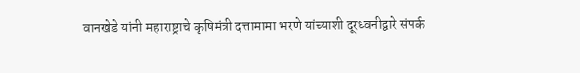वानखेडे यांनी महाराष्ट्राचे कृषिमंत्री दत्तामामा भरणे यांच्याशी दूरध्वनीद्वारे संपर्क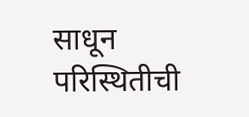साधून परिस्थितीची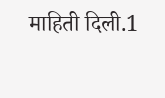माहिती दिली.1